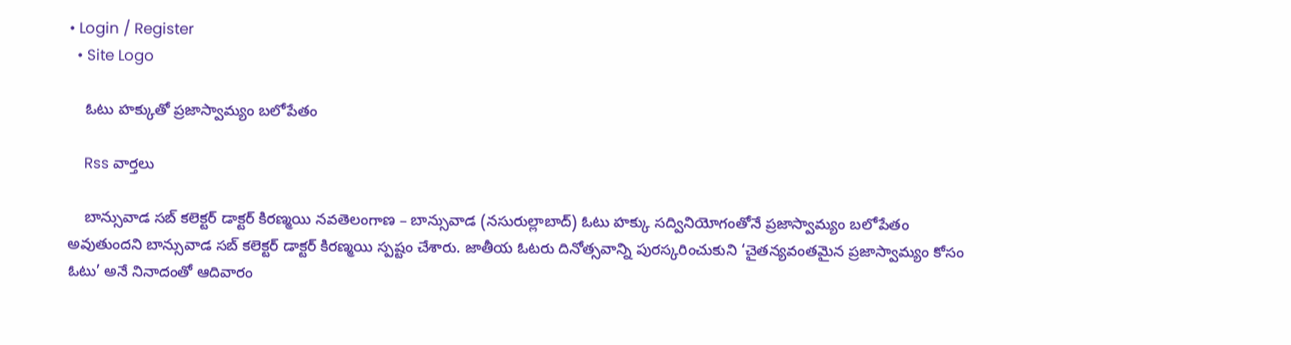• Login / Register
  • Site Logo

    ఓటు హక్కుతో ప్రజాస్వామ్యం బలోపేతం

    Rss వార్తలు

    బాన్సువాడ సబ్ కలెక్టర్ డాక్టర్ కిరణ్మయి నవతెలంగాణ – బాన్సువాడ (నసురుల్లాబాద్) ఓటు హక్కు సద్వినియోగంతోనే ప్రజాస్వామ్యం బలోపేతం అవుతుందని బాన్సువాడ సబ్ కలెక్టర్ డాక్టర్ కిరణ్మయి స్పష్టం చేశారు. జాతీయ ఓటరు దినోత్సవాన్ని పురస్కరించుకుని ‘చైతన్యవంతమైన ప్రజాస్వామ్యం కోసం ఓటు’ అనే నినాదంతో ఆదివారం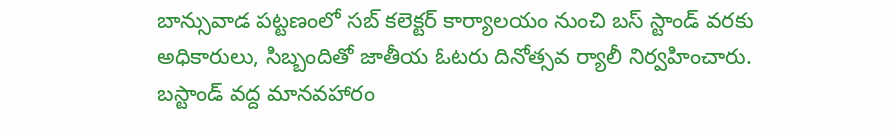బాన్సువాడ పట్టణంలో సబ్ కలెక్టర్ కార్యాలయం నుంచి బస్ స్టాండ్ వరకు అధికారులు, సిబ్బందితో జాతీయ ఓటరు దినోత్సవ ర్యాలీ నిర్వహించారు. బస్టాండ్ వద్ద మానవహారం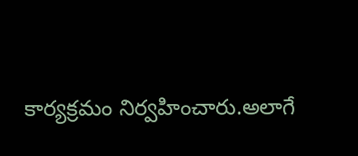కార్యక్రమం నిర్వహించారు.అలాగే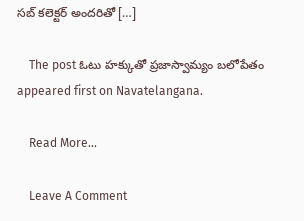సబ్ కలెక్టర్ అందరితో […]

    The post ఓటు హక్కుతో ప్రజాస్వామ్యం బలోపేతం  appeared first on Navatelangana.

    Read More...

    Leave A Comment